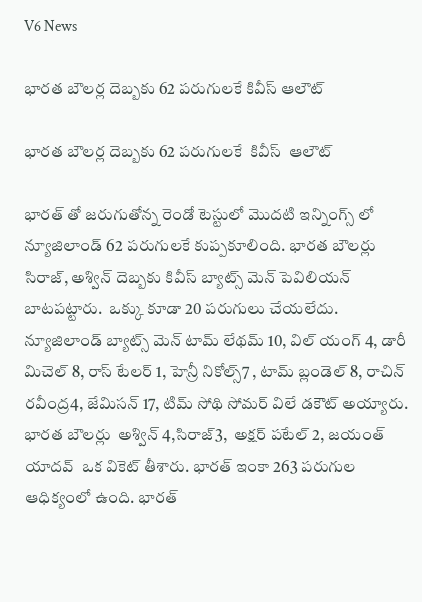V6 News

భారత బౌలర్ల దెబ్బకు 62 పరుగులకే కివీస్ ఆలౌట్

భారత బౌలర్ల దెబ్బకు 62 పరుగులకే  కివీస్  ఆలౌట్

భారత్ తో జరుగుతోన్న రెండో టెస్టులో మొదటి ఇన్నింగ్స్ లో న్యూజిలాండ్ 62 పరుగులకే కుప్పకూలింది. భారత బౌలర్లు సిరాజ్, అశ్విన్ దెబ్బకు కివీస్ బ్యాట్స్ మెన్ పెవిలియన్ బాటపట్టారు.  ఒక్కు కూడా 20 పరుగులు చేయలేదు. న్యూజిలాండ్ బ్యాట్స్ మెన్ టామ్ లేథమ్ 10, విల్ యంగ్ 4, డారీ మిచెల్ 8, రాస్ టేలర్ 1, హెన్రీ నికోల్స్7 , టామ్ బ్లండెల్ 8, రాచిన్ రవీంద్ర4, జేమిసన్ 17, టిమ్ సోథి సోమర్ విలే డకౌట్ అయ్యారు. భారత బౌలర్లు  అశ్విన్ 4,సిరాజ్3,  అక్షర్ పటేల్ 2, జయంత్ యాదవ్  ఒక వికెట్ తీశారు. భారత్ ఇంకా 263 పరుగుల ఆధిక్యంలో ఉంది. భారత్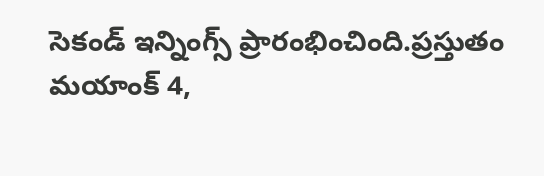సెకండ్ ఇన్నింగ్స్ ప్రారంభించింది.ప్రస్తుతం మయాంక్ 4,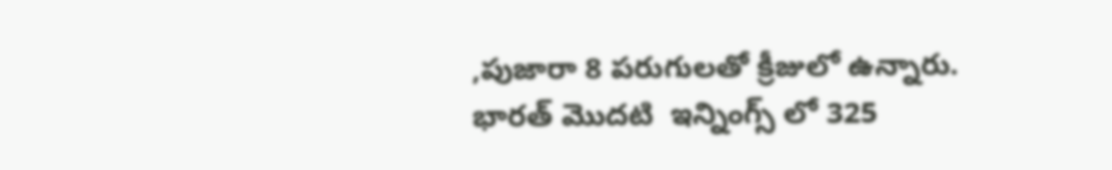,పుజారా 8 పరుగులతో క్రీజులో ఉన్నారు. భారత్ మొదటి  ఇన్నింగ్స్ లో 325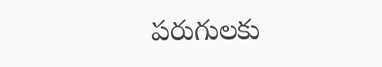పరుగులకు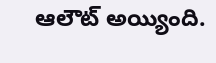ఆలౌట్ అయ్యింది.